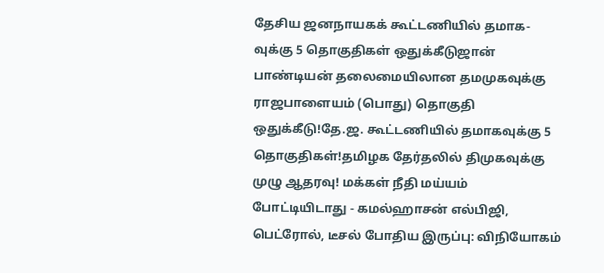தேசிய ஜனநாயகக் கூட்டணியில் தமாக-வுக்கு 5 தொகுதிகள் ஒதுக்கீடுஜான் பாண்டியன் தலைமையிலான தமமுகவுக்கு ராஜபாளையம் (பொது) தொகுதி ஒதுக்கீடு!தே.ஜ. கூட்டணியில் தமாகவுக்கு 5 தொகுதிகள்!தமிழக தேர்தலில் திமுகவுக்கு முழு ஆதரவு! மக்கள் நீதி மய்யம் போட்டியிடாது - கமல்ஹாசன் எல்பிஜி, பெட்ரோல், டீசல் போதிய இருப்பு: விநியோகம்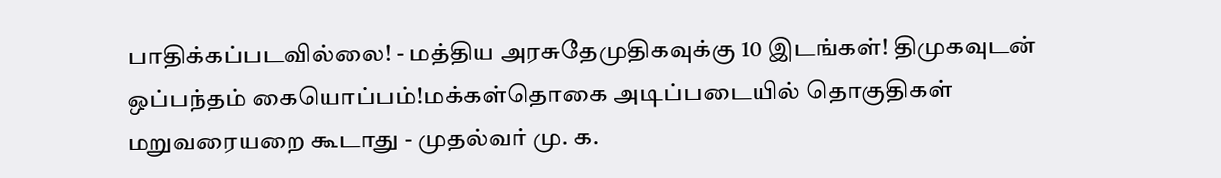பாதிக்கப்படவில்லை! - மத்திய அரசுதேமுதிகவுக்கு 10 இடங்கள்! திமுகவுடன் ஒப்பந்தம் கையொப்பம்!மக்கள்தொகை அடிப்படையில் தொகுதிகள் மறுவரையறை கூடாது - முதல்வர் மு. க.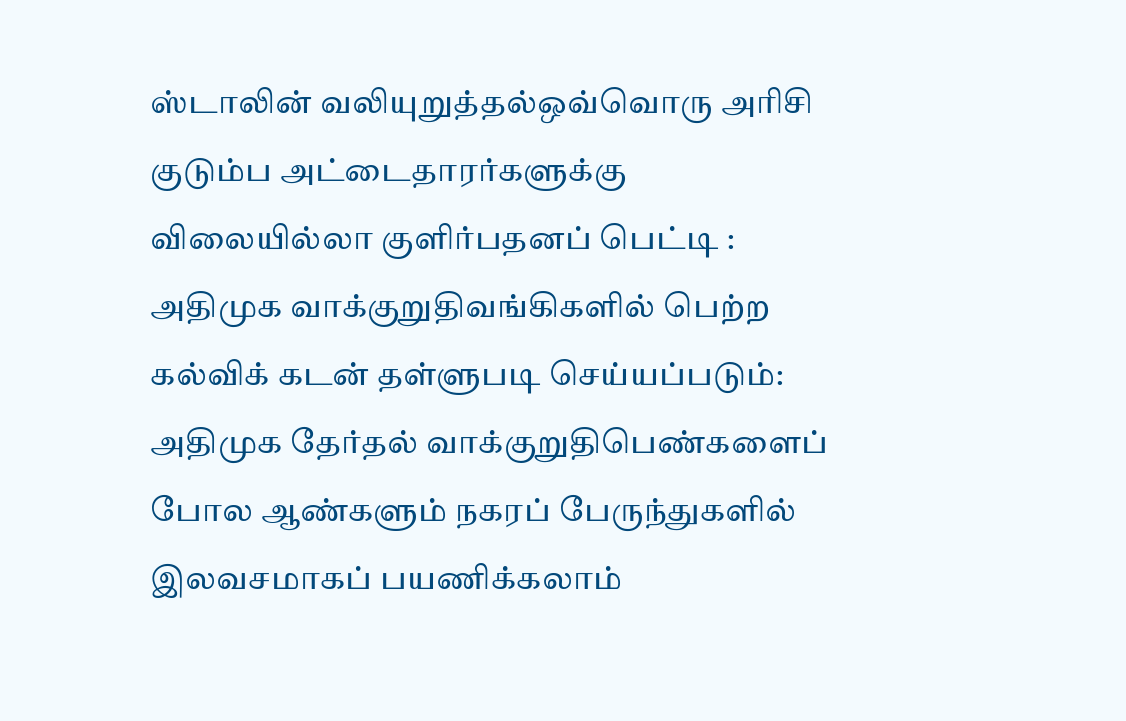ஸ்டாலின் வலியுறுத்தல்ஒவ்வொரு அரிசி குடும்ப அட்டைதாரர்களுக்கு விலையில்லா குளிர்பதனப் பெட்டி : அதிமுக வாக்குறுதிவங்கிகளில் பெற்ற கல்விக் கடன் தள்ளுபடி செய்யப்படும்: அதிமுக தேர்தல் வாக்குறுதிபெண்களைப் போல ஆண்களும் நகரப் பேருந்துகளில் இலவசமாகப் பயணிக்கலாம்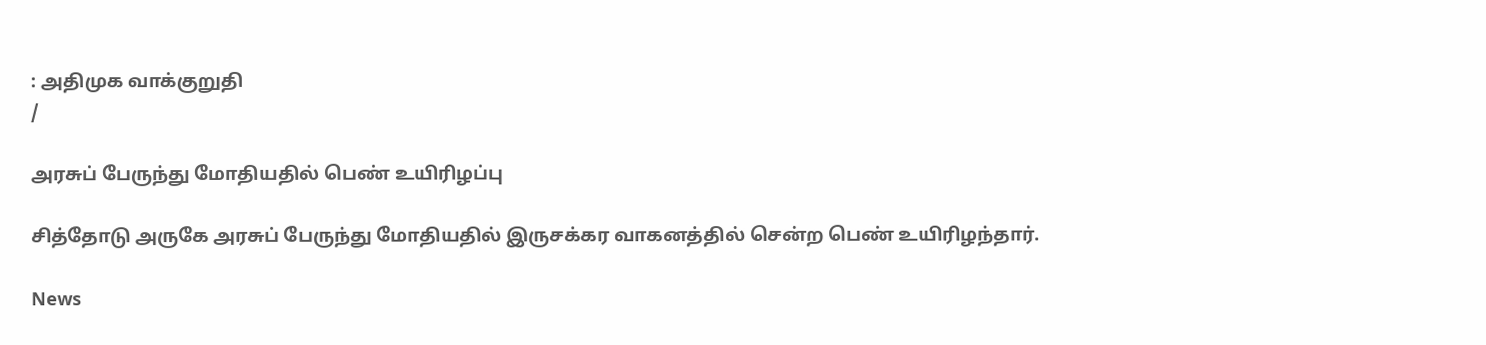: அதிமுக வாக்குறுதி
/

அரசுப் பேருந்து மோதியதில் பெண் உயிரிழப்பு

சித்தோடு அருகே அரசுப் பேருந்து மோதியதில் இருசக்கர வாகனத்தில் சென்ற பெண் உயிரிழந்தார்.

News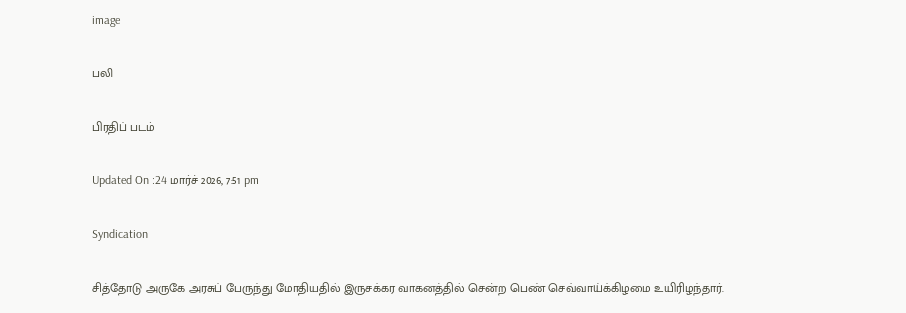image

பலி

பிரதிப் படம்

Updated On :24 மார்ச் 2026, 7:51 pm

Syndication

சித்தோடு அருகே அரசுப் பேருந்து மோதியதில் இருசக்கர வாகனத்தில் சென்ற பெண் செவ்வாய்க்கிழமை உயிரிழந்தார்.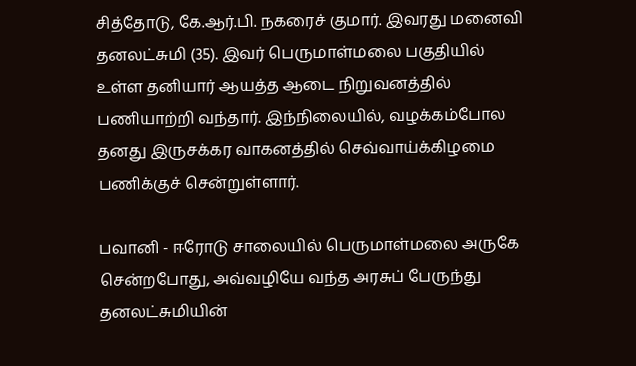சித்தோடு, கே.ஆர்.பி. நகரைச் குமார். இவரது மனைவி தனலட்சுமி (35). இவர் பெருமாள்மலை பகுதியில் உள்ள தனியார் ஆயத்த ஆடை நிறுவனத்தில் பணியாற்றி வந்தார். இந்நிலையில், வழக்கம்போல தனது இருசக்கர வாகனத்தில் செவ்வாய்க்கிழமை பணிக்குச் சென்றுள்ளார்.

பவானி - ஈரோடு சாலையில் பெருமாள்மலை அருகே சென்றபோது, அவ்வழியே வந்த அரசுப் பேருந்து தனலட்சுமியின்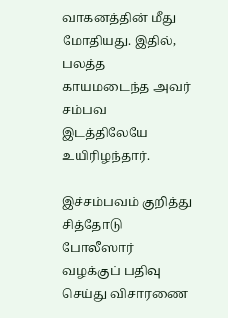வாகனத்தின் மீது மோதியது. இதில், பலத்த காயமடைந்த அவர் சம்பவ இடத்திலேயே உயிரிழந்தார்.

இச்சம்பவம் குறித்து சித்தோடு போலீஸார் வழக்குப் பதிவு செய்து விசாரணை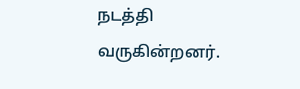நடத்தி வருகின்றனர்.